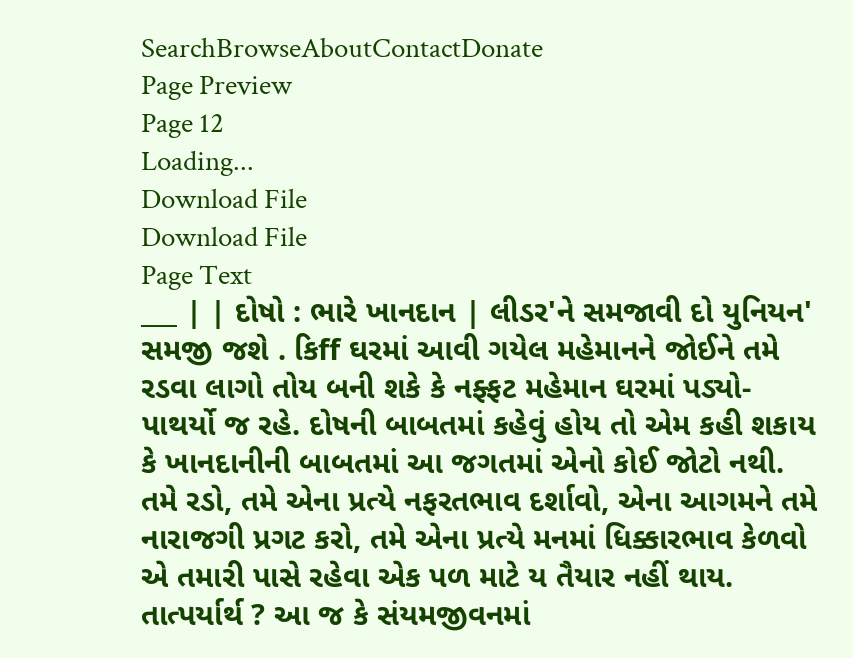SearchBrowseAboutContactDonate
Page Preview
Page 12
Loading...
Download File
Download File
Page Text
___ | | દોષો : ભારે ખાનદાન | લીડર'ને સમજાવી દો યુનિયન' સમજી જશે . કિff ઘરમાં આવી ગયેલ મહેમાનને જોઈને તમે રડવા લાગો તોય બની શકે કે નફ્ફટ મહેમાન ઘરમાં પડ્યો-પાથર્યો જ રહે. દોષની બાબતમાં કહેવું હોય તો એમ કહી શકાય કે ખાનદાનીની બાબતમાં આ જગતમાં એનો કોઈ જોટો નથી. તમે રડો, તમે એના પ્રત્યે નફરતભાવ દર્શાવો, એના આગમને તમે નારાજગી પ્રગટ કરો, તમે એના પ્રત્યે મનમાં ધિક્કારભાવ કેળવો એ તમારી પાસે રહેવા એક પળ માટે ય તૈયાર નહીં થાય. તાત્પર્યાર્થ ? આ જ કે સંયમજીવનમાં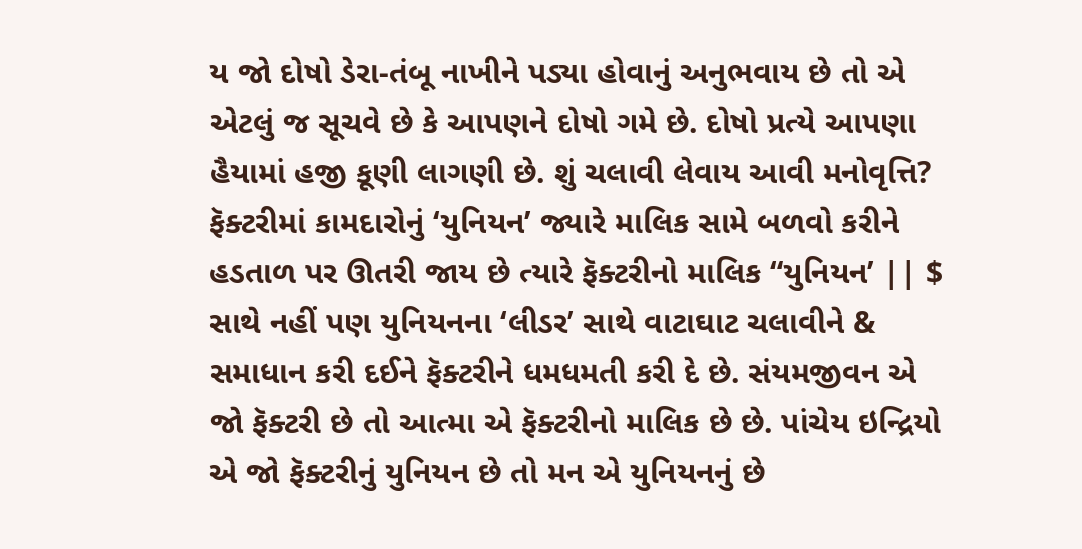ય જો દોષો ડેરા-તંબૂ નાખીને પડ્યા હોવાનું અનુભવાય છે તો એ એટલું જ સૂચવે છે કે આપણને દોષો ગમે છે. દોષો પ્રત્યે આપણા હૈયામાં હજી કૂણી લાગણી છે. શું ચલાવી લેવાય આવી મનોવૃત્તિ? ફૅક્ટરીમાં કામદારોનું ‘યુનિયન’ જ્યારે માલિક સામે બળવો કરીને હડતાળ પર ઊતરી જાય છે ત્યારે ફૅક્ટરીનો માલિક “યુનિયન’ || $ સાથે નહીં પણ યુનિયનના ‘લીડર’ સાથે વાટાઘાટ ચલાવીને & સમાધાન કરી દઈને ફૅક્ટરીને ધમધમતી કરી દે છે. સંયમજીવન એ જો ફૅક્ટરી છે તો આત્મા એ ફૅક્ટરીનો માલિક છે છે. પાંચેય ઇન્દ્રિયો એ જો ફૅક્ટરીનું યુનિયન છે તો મન એ યુનિયનનું છે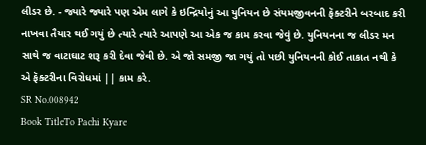લીડર છે. - જ્યારે જ્યારે પણ એમ લાગે કે ઇન્દ્રિયોનું આ યુનિયન છે સંયમજીવનની ફૅક્ટરીને બરબાદ કરી નાખવા તૈયાર થઈ ગયું છે ત્યારે ત્યારે આપણે આ એક જ કામ કરવા જેવું છે. યુનિયનના જ લીડર મન સાથે જ વાટાઘાટ શરૂ કરી દેવા જેવી છે. એ જો સમજી જા ગયું તો પછી યુનિયનની કોઈ તાકાત નથી કે એ ફૅક્ટરીના વિરોધમાં || કામ કરે.
SR No.008942
Book TitleTo Pachi Kyare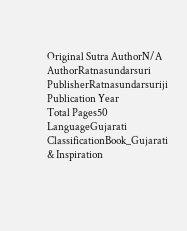Original Sutra AuthorN/A
AuthorRatnasundarsuri
PublisherRatnasundarsuriji
Publication Year
Total Pages50
LanguageGujarati
ClassificationBook_Gujarati & Inspiration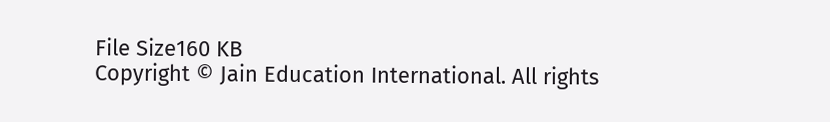File Size160 KB
Copyright © Jain Education International. All rights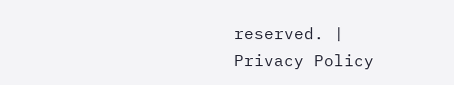reserved. | Privacy Policy